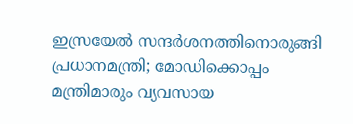ഇസ്രയേല്‍ സന്ദര്‍ശനത്തിനൊരുങ്ങി പ്രധാനമന്ത്രി; മോഡിക്കൊപ്പം മന്ത്രിമാരും വ്യവസായ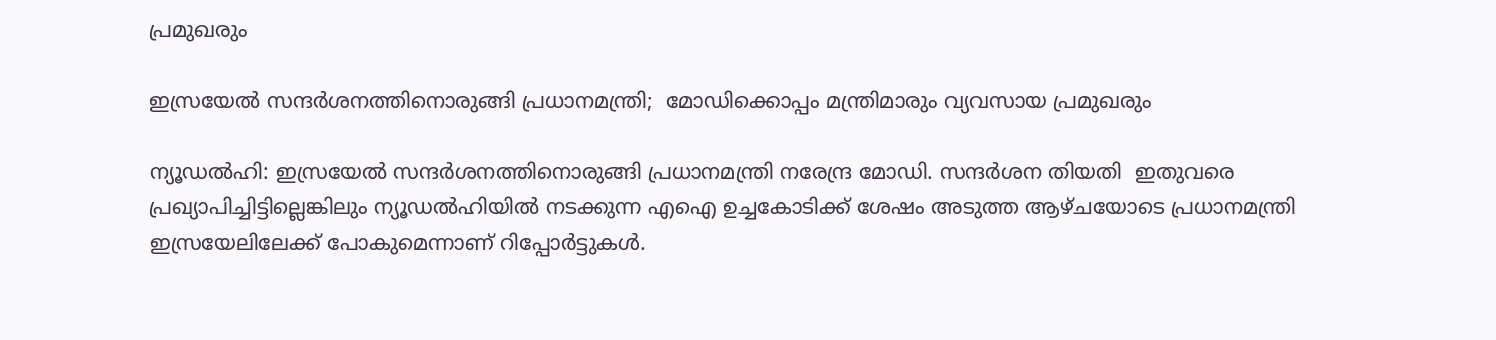പ്രമുഖരും

ഇസ്രയേല്‍ സന്ദര്‍ശനത്തിനൊരുങ്ങി പ്രധാനമന്ത്രി;  മോഡിക്കൊപ്പം മന്ത്രിമാരും വ്യവസായ പ്രമുഖരും

ന്യൂഡല്‍ഹി: ഇസ്രയേല്‍ സന്ദര്‍ശനത്തിനൊരുങ്ങി പ്രധാനമന്ത്രി നരേന്ദ്ര മോഡി. സന്ദര്‍ശന തിയതി  ഇതുവരെ പ്രഖ്യാപിച്ചിട്ടില്ലെങ്കിലും ന്യൂഡല്‍ഹിയില്‍ നടക്കുന്ന എഐ ഉച്ചകോടിക്ക് ശേഷം അടുത്ത ആഴ്ചയോടെ പ്രധാനമന്ത്രി ഇസ്രയേലിലേക്ക് പോകുമെന്നാണ് റിപ്പോര്‍ട്ടുകള്‍.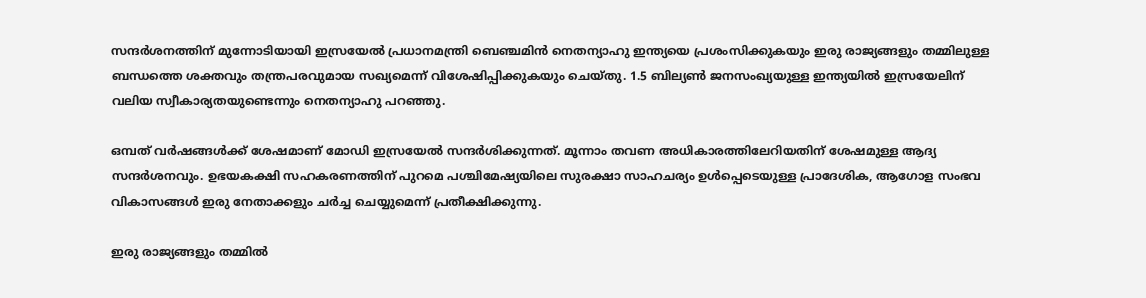സന്ദര്‍ശനത്തിന് മുന്നോടിയായി ഇസ്രയേല്‍ പ്രധാനമന്ത്രി ബെഞ്ചമിന്‍ നെതന്യാഹു ഇന്ത്യയെ പ്രശംസിക്കുകയും ഇരു രാജ്യങ്ങളും തമ്മിലുള്ള ബന്ധത്തെ ശക്തവും തന്ത്രപരവുമായ സഖ്യമെന്ന് വിശേഷിപ്പിക്കുകയും ചെയ്തു. 1.5 ബില്യണ്‍ ജനസംഖ്യയുള്ള ഇന്ത്യയില്‍ ഇസ്രയേലിന് വലിയ സ്വീകാര്യതയുണ്ടെന്നും നെതന്യാഹു പറഞ്ഞു.

ഒമ്പത് വര്‍ഷങ്ങള്‍ക്ക് ശേഷമാണ് മോഡി ഇസ്രയേല്‍ സന്ദര്‍ശിക്കുന്നത്. മൂന്നാം തവണ അധികാരത്തിലേറിയതിന് ശേഷമുള്ള ആദ്യ സന്ദര്‍ശനവും. ഉഭയകക്ഷി സഹകരണത്തിന് പുറമെ പശ്ചിമേഷ്യയിലെ സുരക്ഷാ സാഹചര്യം ഉള്‍പ്പെടെയുള്ള പ്രാദേശിക, ആഗോള സംഭവ വികാസങ്ങള്‍ ഇരു നേതാക്കളും ചര്‍ച്ച ചെയ്യുമെന്ന് പ്രതീക്ഷിക്കുന്നു.

ഇരു രാജ്യങ്ങളും തമ്മില്‍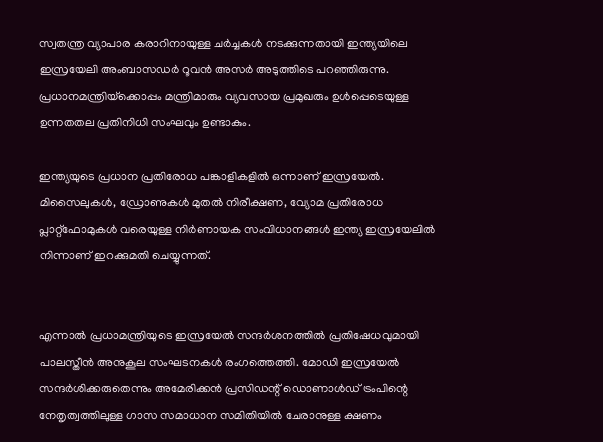സ്വതന്ത്ര വ്യാപാര കരാറിനായുള്ള ചര്‍ച്ചകള്‍ നടക്കുന്നതായി ഇന്ത്യയിലെ ഇസ്രയേലി അംബാസഡര്‍ റൂവന്‍ അസര്‍ അടുത്തിടെ പറഞ്ഞിരുന്നു. പ്രധാനമന്ത്രിയ്‌ക്കൊപ്പം മന്ത്രിമാരും വ്യവസായ പ്രമുഖരും ഉള്‍പ്പെടെയുള്ള ഉന്നതതല പ്രതിനിധി സംഘവും ഉണ്ടാകും.

ഇന്ത്യയുടെ പ്രധാന പ്രതിരോധ പങ്കാളികളില്‍ ഒന്നാണ് ഇസ്രയേല്‍. മിസൈലുകള്‍, ഡ്രോണുകള്‍ മുതല്‍ നിരീക്ഷണ, വ്യോമ പ്രതിരോധ പ്ലാറ്റ്ഫോമുകള്‍ വരെയുള്ള നിര്‍ണായക സംവിധാനങ്ങള്‍ ഇന്ത്യ ഇസ്രയേലില്‍ നിന്നാണ് ഇറക്കുമതി ചെയ്യുന്നത്.


എന്നാല്‍ പ്രധാമന്ത്രിയുടെ ഇസ്രയേല്‍ സന്ദര്‍ശനത്തില്‍ പ്രതിഷേധവുമായി പാലസ്തീന്‍ അനുകൂല സംഘടനകള്‍ രംഗത്തെത്തി. മോഡി ഇസ്രയേല്‍ സന്ദര്‍ശിക്കരുതെന്നും അമേരിക്കന്‍ പ്രസിഡന്റ് ഡൊണാള്‍ഡ് ട്രംപിന്റെ നേതൃത്വത്തിലുള്ള ഗാസ സമാധാന സമിതിയില്‍ ചേരാനുള്ള ക്ഷണം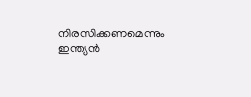നിരസിക്കണമെന്നും ഇന്ത്യന്‍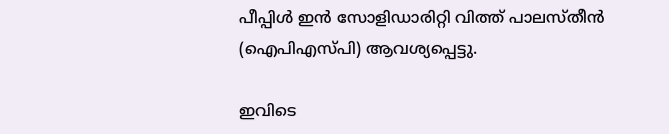പീപ്പിള്‍ ഇന്‍ സോളിഡാരിറ്റി വിത്ത് പാലസ്തീന്‍ (ഐപിഎസ്പി) ആവശ്യപ്പെട്ടു.

ഇവിടെ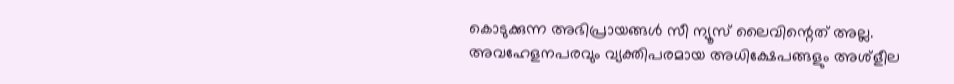കൊടുക്കുന്ന അഭിപ്രായങ്ങള്‍ സീ ന്യൂസ് ലൈവിന്റെത് അല്ല. അവഹേളനപരവും വ്യക്തിപരമായ അധിക്ഷേപങ്ങളും അശ്‌ളീല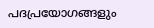പദപ്രയോഗങ്ങളും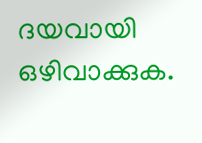ദയവായി ഒഴിവാക്കുക.